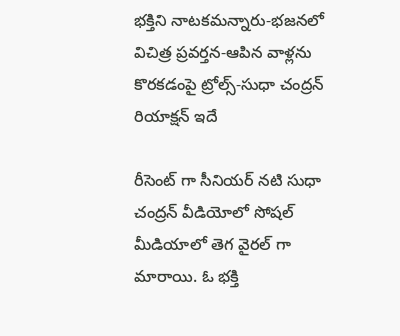భక్తిని నాటకమన్నారు-భజనలో విచిత్ర ప్రవర్తన-ఆపిన వాళ్లను కొరకడంపై ట్రోల్స్-సుధా చంద్రన్ రియాక్షన్ ఇదే

రీసెంట్ గా సీనియర్ నటి సుధా చంద్రన్ వీడియోలో సోషల్ మీడియాలో తెగ వైరల్ గా మారాయి. ఓ భక్తి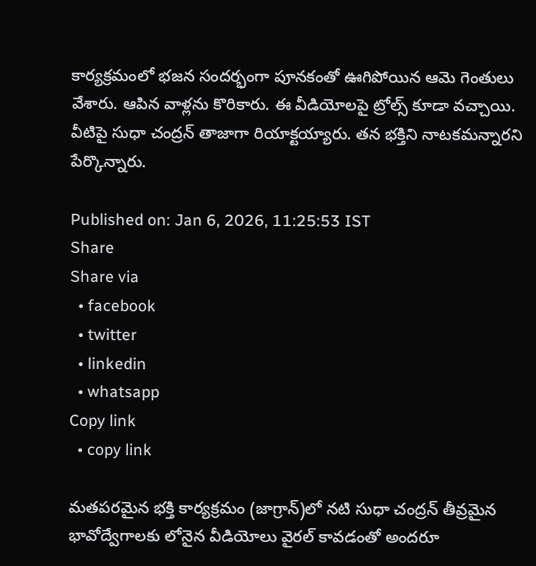కార్యక్రమంలో భజన సందర్భంగా పూనకంతో ఊగిపోయిన ఆమె గెంతులు వేశారు. ఆపిన వాళ్లను కొరికారు. ఈ వీడియోలపై ట్రోల్స్ కూడా వచ్చాయి. వీటిపై సుధా చంద్రన్ తాజాగా రియాక్టయ్యారు. తన భక్తిని నాటకమన్నారని పేర్కొన్నారు.

Published on: Jan 6, 2026, 11:25:53 IST
Share
Share via
  • facebook
  • twitter
  • linkedin
  • whatsapp
Copy link
  • copy link

మతపరమైన భక్తి కార్యక్రమం (జాగ్రాన్)లో నటి సుధా చంద్రన్ తీవ్రమైన భావోద్వేగాలకు లోనైన వీడియోలు వైరల్ కావడంతో అందరూ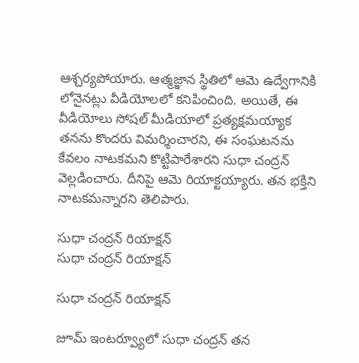ఆశ్చర్యపోయారు. ఆత్మజ్ఞాన స్థితిలో ఆమె ఉద్వేగానికి లోనైనట్లు వీడియోలలో కనిపించింది. అయితే, ఈ వీడియోలు సోషల్ మీడియాలో ప్రత్యక్షమయ్యాక తనను కొందరు విమర్శించారని, ఈ సంఘటనను కేవలం నాటకమని కొట్టిపారేశారని సుధా చంద్రన్ వెల్లడించారు. దీనిపై ఆమె రియాక్టయ్యారు. తన భక్తిని నాటకమన్నారని తెలిపారు.

సుధా చంద్రన్ రియాక్షన్
సుధా చంద్రన్ రియాక్షన్

సుధా చంద్రన్ రియాక్షన్

జూమ్ ఇంటర్వ్యూలో సుధా చంద్రన్ తన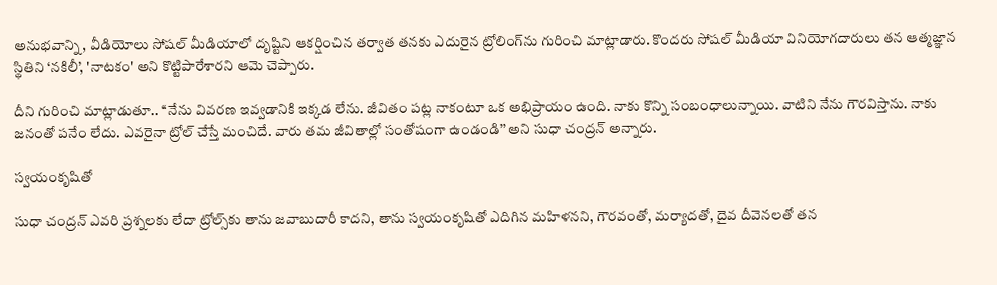అనుభవాన్ని, వీడియోలు సోషల్ మీడియాలో దృష్టిని ఆకర్షించిన తర్వాత తనకు ఎదురైన ట్రోలింగ్‌ను గురించి మాట్లాడారు. కొందరు సోషల్ మీడియా వినియోగదారులు తన ఆత్మజ్ఞాన స్థితిని ‘నకిలీ’, 'నాటకం' అని కొట్టిపారేశారని ఆమె చెప్పారు.

దీని గురించి మాట్లాడుతూ.. ‘‘నేను వివరణ ఇవ్వడానికి ఇక్కడ లేను. జీవితం పట్ల నాకంటూ ఒక అభిప్రాయం ఉంది. నాకు కొన్ని సంబంధాలున్నాయి. వాటిని నేను గౌరవిస్తాను. నాకు జనంతో పనేం లేదు. ఎవరైనా ట్రోల్ చేస్తే మంచిదే. వారు తమ జీవితాల్లో సంతోషంగా ఉండండి’’ అని సుధా చంద్రన్ అన్నారు.

స్వయంకృషితో

సుధా చంద్రన్ ఎవరి ప్రశ్నలకు లేదా ట్రోల్స్‌కు తాను జవాబుదారీ కాదని, తాను స్వయంకృషితో ఎదిగిన మహిళనని, గౌరవంతో, మర్యాదతో, దైవ దీవెనలతో తన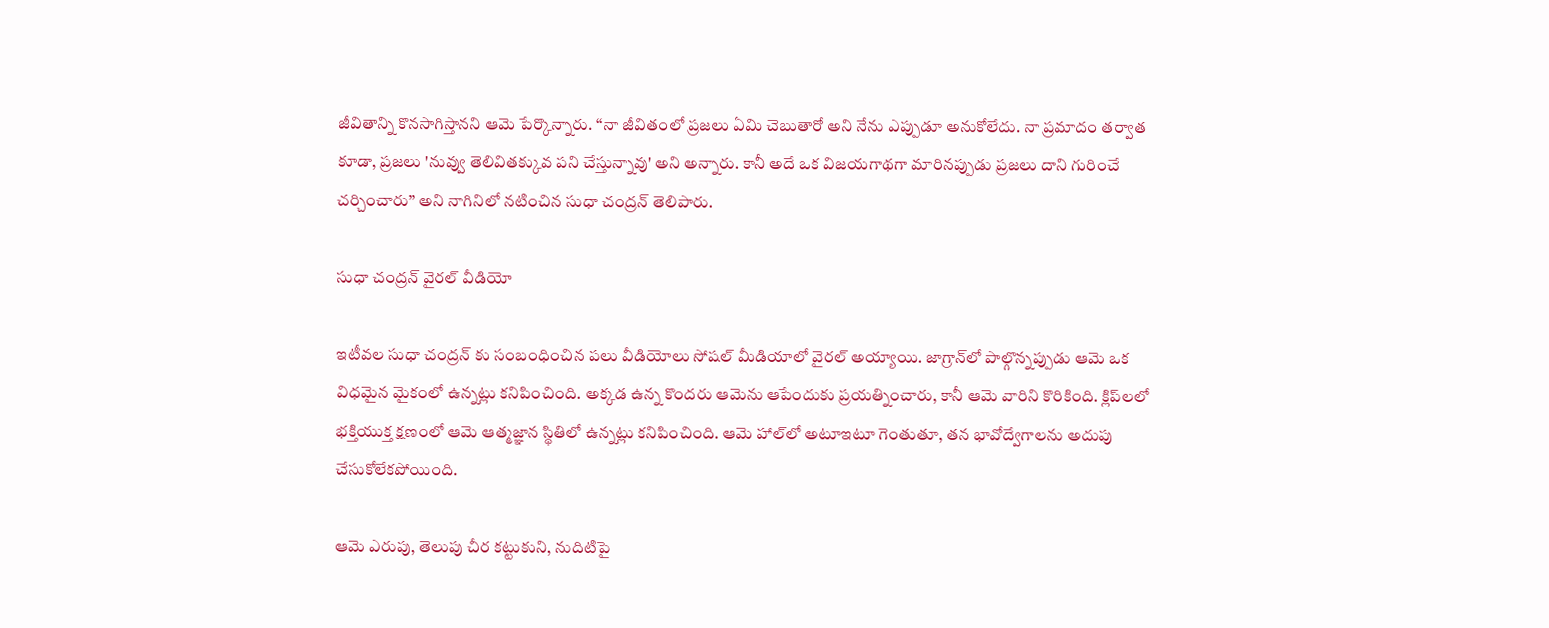జీవితాన్ని కొనసాగిస్తానని ఆమె పేర్కొన్నారు. ‘‘నా జీవితంలో ప్రజలు ఏమి చెబుతారో అని నేను ఎప్పుడూ అనుకోలేదు. నా ప్రమాదం తర్వాత కూడా, ప్రజలు 'నువ్వు తెలివితక్కువ పని చేస్తున్నావు' అని అన్నారు. కానీ అదే ఒక విజయగాథగా మారినప్పుడు ప్రజలు దాని గురించే చర్చించారు’’ అని నాగినిలో నటించిన సుధా చంద్రన్ తెలిపారు.

సుధా చంద్రన్ వైరల్ వీడియో

ఇటీవల సుధా చంద్రన్ కు సంబంధించిన పలు వీడియోలు సోషల్ మీడియాలో వైరల్ అయ్యాయి. జాగ్రాన్‌లో పాల్గొన్నప్పుడు ఆమె ఒక విధమైన మైకంలో ఉన్నట్లు కనిపించింది. అక్కడ ఉన్న కొందరు ఆమెను ఆపేందుకు ప్రయత్నించారు, కానీ ఆమె వారిని కొరికింది. క్లిప్‌లలో భక్తియుక్త క్షణంలో ఆమె ఆత్మజ్ఞాన స్థితిలో ఉన్నట్లు కనిపించింది. ఆమె హాల్‌లో అటూఇటూ గెంతుతూ, తన భావోద్వేగాలను అదుపు చేసుకోలేకపోయింది.

ఆమె ఎరుపు, తెలుపు చీర కట్టుకుని, నుదిటిపై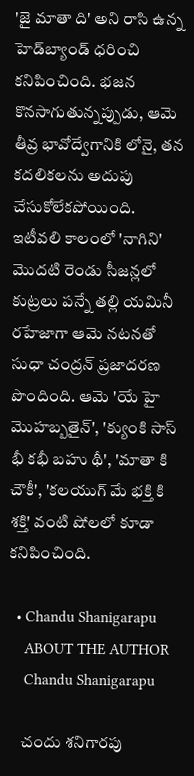'జై మాతా ది' అని రాసి ఉన్న హెడ్‌బ్యాండ్ ధరించి కనిపించింది. భజన కొనసాగుతున్నప్పుడు, ఆమె తీవ్ర భావోద్వేగానికి లోనై, తన కదలికలను అదుపు చేసుకోలేకపోయింది. ఇటీవలి కాలంలో 'నాగిని' మొదటి రెండు సీజన్లలో కుట్రలు పన్నే తల్లి యమినీ రహేజాగా ఆమె నటనతో సుధా చంద్రన్ ప్రజాదరణ పొందింది. ఆమె 'యే హై మొహబ్బతైన్', 'క్యుంకి సాస్ భీ కభీ బహు థీ', 'మాతా కి చౌకీ', 'కలయుగ్ మే భక్తి కి శక్తి' వంటి షోలలో కూడా కనిపించింది.

  • Chandu Shanigarapu
    ABOUT THE AUTHOR
    Chandu Shanigarapu

    చందు శనిగారపు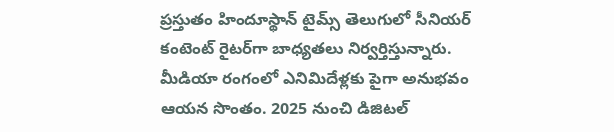ప్రస్తుతం హిందూస్థాన్ టైమ్స్ తెలుగులో సీనియర్ కంటెంట్ రైట‌ర్‌గా బాధ్యతలు నిర్వర్తిస్తున్నారు. మీడియా రంగంలో ఎనిమిదేళ్లకు పైగా అనుభవం ఆయన సొంతం. 2025 నుంచి డిజిటల్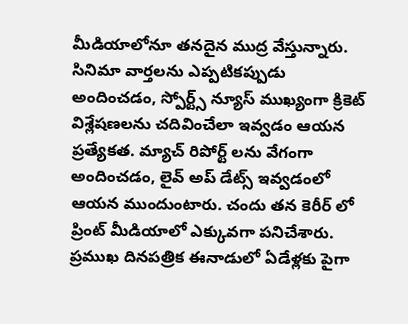మీడియాలోనూ తనదైన ముద్ర వేస్తున్నారు. సినిమా వార్తలను ఎప్పటికప్పుడు అందించడం, స్పోర్ట్స్ న్యూస్ ముఖ్యంగా క్రికెట్ విశ్లేషణలను చదివించేలా ఇవ్వడం ఆయన ప్రత్యేకత. మ్యాచ్ రిపోర్ట్ లను వేగంగా అందించడం, లైవ్ అప్ డేట్స్ ఇవ్వడంలో ఆయన ముందుంటారు. చందు తన కెరీర్ లో ప్రింట్ మీడియాలో ఎక్కువగా పనిచేశారు. ప్రముఖ దినపత్రిక ఈనాడులో ఏడేళ్లకు పైగా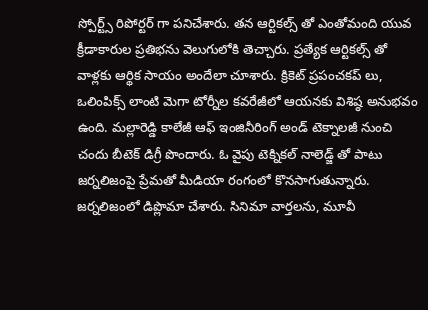స్పోర్ట్స్ రిపోర్టర్ గా పనిచేశారు. తన ఆర్టికల్స్ తో ఎంతోమంది యువ క్రీడాకారుల ప్రతిభను వెలుగులోకి తెచ్చారు. ప్రత్యేక ఆర్టికల్స్ తో వాళ్లకు ఆర్థిక సాయం అందేలా చూశారు. క్రికెట్ ప్రపంచకప్ లు, ఒలింపిక్స్ లాంటి మెగా టోర్నీల కవరేజీలో ఆయనకు విశిష్ఠ అనుభవం ఉంది. మల్లారెడ్డి కాలేజీ ఆఫ్ ఇంజినీరింగ్ అండ్ టెక్నాలజీ నుంచి చందు బీటెక్ డిగ్రీ పొందారు. ఓ వైపు టెక్నికల్ నాలెడ్జ్ తో పాటు జర్నలిజంపై ప్రేమతో మీడియా రంగంలో కొనసాగుతున్నారు. జర్నలిజంలో డిప్లొమా చేశారు. సినిమా వార్తలను, మూవీ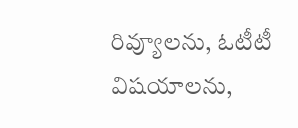రివ్యూలను, ఓటీటీ విషయాలను,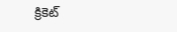క్రికెట్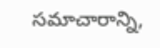సమాచారాన్ని,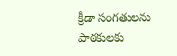క్రీడా సంగతులను పాఠకులకు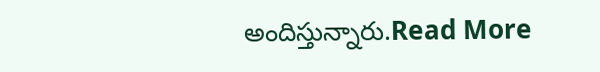అందిస్తున్నారు.Read More